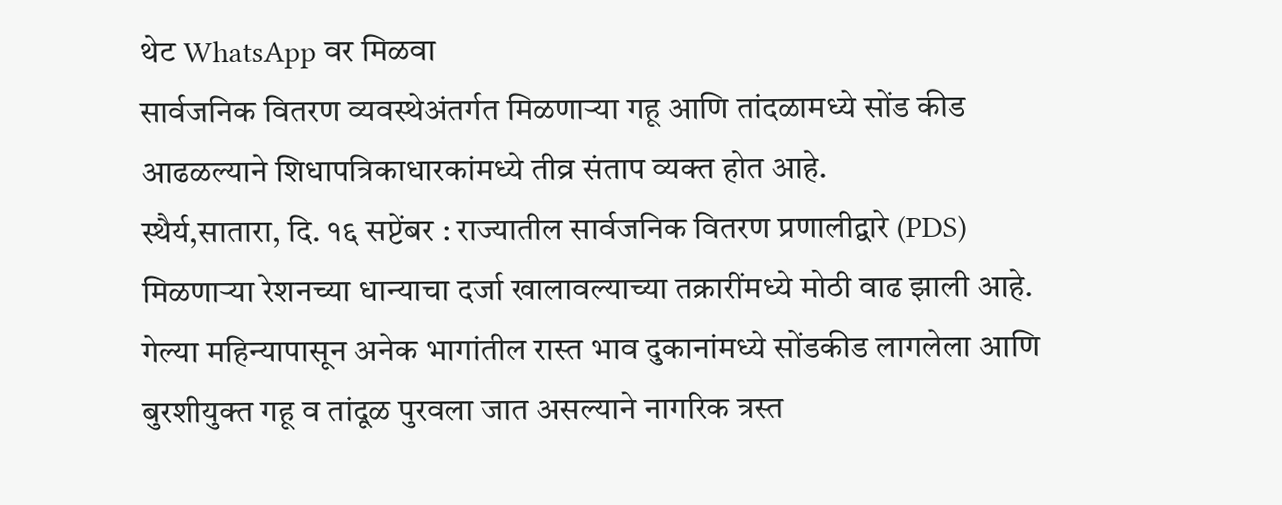थेट WhatsApp वर मिळवा
सार्वजनिक वितरण व्यवस्थेअंतर्गत मिळणाऱ्या गहू आणि तांदळामध्ये सोंड कीड आढळल्याने शिधापत्रिकाधारकांमध्ये तीव्र संताप व्यक्त होत आहे.
स्थैर्य,सातारा, दि. १६ सप्टेंबर : राज्यातील सार्वजनिक वितरण प्रणालीद्वारे (PDS) मिळणाऱ्या रेशनच्या धान्याचा दर्जा खालावल्याच्या तक्रारींमध्ये मोठी वाढ झाली आहे. गेल्या महिन्यापासून अनेक भागांतील रास्त भाव दुकानांमध्ये सोंडकीड लागलेला आणि बुरशीयुक्त गहू व तांदूळ पुरवला जात असल्याने नागरिक त्रस्त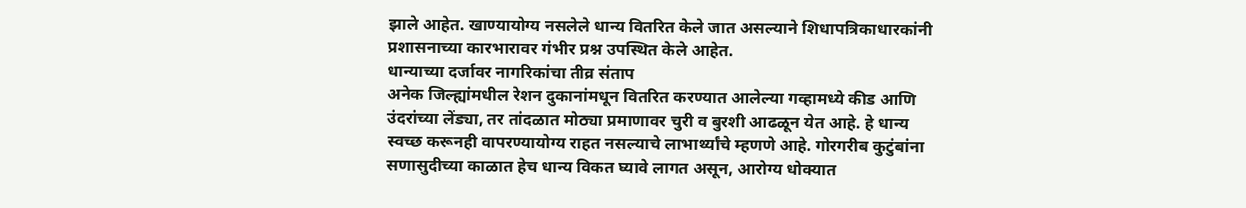झाले आहेत. खाण्यायोग्य नसलेले धान्य वितरित केले जात असल्याने शिधापत्रिकाधारकांनी प्रशासनाच्या कारभारावर गंभीर प्रश्न उपस्थित केले आहेत.
धान्याच्या दर्जावर नागरिकांचा तीव्र संताप
अनेक जिल्ह्यांमधील रेशन दुकानांमधून वितरित करण्यात आलेल्या गव्हामध्ये कीड आणि उंदरांच्या लेंड्या, तर तांदळात मोठ्या प्रमाणावर चुरी व बुरशी आढळून येत आहे. हे धान्य स्वच्छ करूनही वापरण्यायोग्य राहत नसल्याचे लाभार्थ्यांचे म्हणणे आहे. गोरगरीब कुटुंबांना सणासुदीच्या काळात हेच धान्य विकत घ्यावे लागत असून, आरोग्य धोक्यात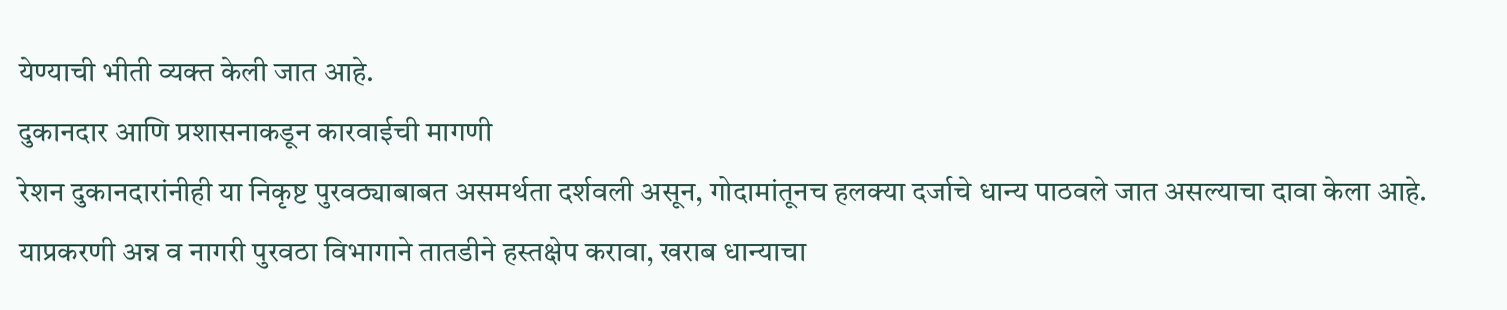येण्याची भीती व्यक्त केली जात आहे.
दुकानदार आणि प्रशासनाकडून कारवाईची मागणी
रेशन दुकानदारांनीही या निकृष्ट पुरवठ्याबाबत असमर्थता दर्शवली असून, गोदामांतूनच हलक्या दर्जाचे धान्य पाठवले जात असल्याचा दावा केला आहे. याप्रकरणी अन्न व नागरी पुरवठा विभागाने तातडीने हस्तक्षेप करावा, खराब धान्याचा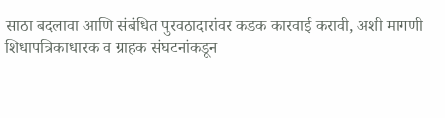साठा बदलावा आणि संबंधित पुरवठादारांवर कडक कारवाई करावी, अशी मागणी शिधापत्रिकाधारक व ग्राहक संघटनांकडून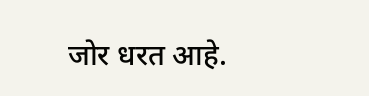जोर धरत आहे.